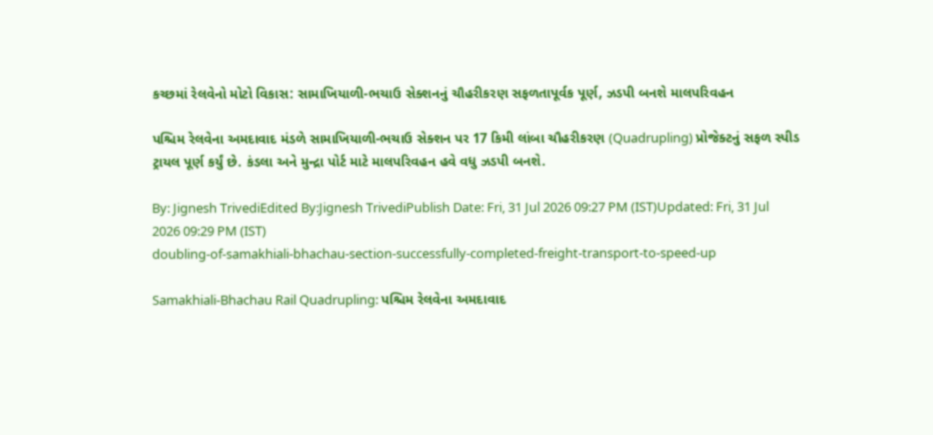કચ્છમાં રેલવેનો મોટો વિકાસ: સામાખિયાળી-ભચાઉ સેક્શનનું ચૌહરીકરણ સફળતાપૂર્વક પૂર્ણ, ઝડપી બનશે માલપરિવહન

પશ્ચિમ રેલવેના અમદાવાદ મંડળે સામાખિયાળી-ભચાઉ સેક્શન પર 17 કિમી લાંબા ચૌહરીકરણ (Quadrupling) પ્રોજેક્ટનું સફળ સ્પીડ ટ્રાયલ પૂર્ણ કર્યું છે. કંડલા અને મુન્દ્રા પોર્ટ માટે માલપરિવહન હવે વધુ ઝડપી બનશે.

By: Jignesh TrivediEdited By:Jignesh TrivediPublish Date: Fri, 31 Jul 2026 09:27 PM (IST)Updated: Fri, 31 Jul 2026 09:29 PM (IST)
doubling-of-samakhiali-bhachau-section-successfully-completed-freight-transport-to-speed-up

Samakhiali-Bhachau Rail Quadrupling: પશ્ચિમ રેલવેના અમદાવાદ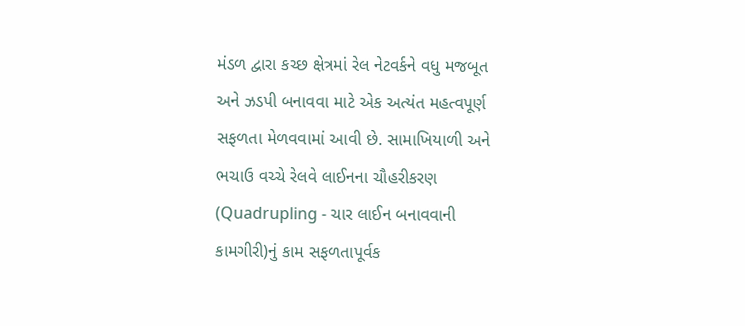મંડળ દ્વારા કચ્છ ક્ષેત્રમાં રેલ નેટવર્કને વધુ મજબૂત અને ઝડપી બનાવવા માટે એક અત્યંત મહત્વપૂર્ણ સફળતા મેળવવામાં આવી છે. સામાખિયાળી અને ભચાઉ વચ્ચે રેલવે લાઈનના ચૌહરીકરણ (Quadrupling - ચાર લાઈન બનાવવાની કામગીરી)નું કામ સફળતાપૂર્વક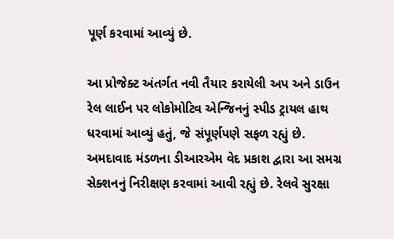પૂર્ણ કરવામાં આવ્યું છે.

આ પ્રોજેક્ટ અંતર્ગત નવી તૈયાર કરાયેલી અપ અને ડાઉન રેલ લાઈન પર લોકોમોટિવ એન્જિનનું સ્પીડ ટ્રાયલ હાથ ધરવામાં આવ્યું હતું, જે સંપૂર્ણપણે સફળ રહ્યું છે. અમદાવાદ મંડળના ડીઆરએમ વેદ પ્રકાશ દ્વારા આ સમગ્ર સેક્શનનું નિરીક્ષણ કરવામાં આવી રહ્યું છે. રેલવે સુરક્ષા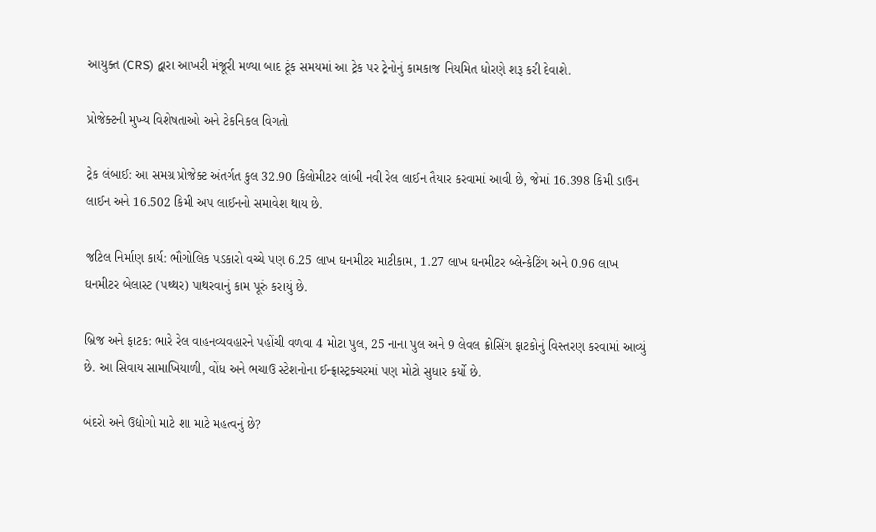આયુક્ત (CRS) દ્વારા આખરી મંજૂરી મળ્યા બાદ ટૂંક સમયમાં આ ટ્રેક પર ટ્રેનોનું કામકાજ નિયમિત ધોરણે શરૂ કરી દેવાશે.

પ્રોજેક્ટની મુખ્ય વિશેષતાઓ અને ટેકનિકલ વિગતો

ટ્રેક લંબાઈ: આ સમગ્ર પ્રોજેક્ટ અંતર્ગત કુલ 32.90 કિલોમીટર લાંબી નવી રેલ લાઈન તૈયાર કરવામાં આવી છે, જેમાં 16.398 કિમી ડાઉન લાઈન અને 16.502 કિમી અપ લાઈનનો સમાવેશ થાય છે.

જટિલ નિર્માણ કાર્ય: ભૌગોલિક પડકારો વચ્ચે પણ 6.25 લાખ ઘનમીટર માટીકામ, 1.27 લાખ ઘનમીટર બ્લેન્કેટિંગ અને 0.96 લાખ ઘનમીટર બેલાસ્ટ (પથ્થર) પાથરવાનું કામ પૂરું કરાયું છે.

બ્રિજ અને ફાટક: ભારે રેલ વાહનવ્યવહારને પહોંચી વળવા 4 મોટા પુલ, 25 નાના પુલ અને 9 લેવલ ક્રોસિંગ ફાટકોનું વિસ્તરણ કરવામાં આવ્યું છે. આ સિવાય સામાખિયાળી, વોંધ અને ભચાઉ સ્ટેશનોના ઈન્ફ્રાસ્ટ્રક્ચરમાં પણ મોટો સુધાર કર્યો છે.

બંદરો અને ઉદ્યોગો માટે શા માટે મહત્વનું છે?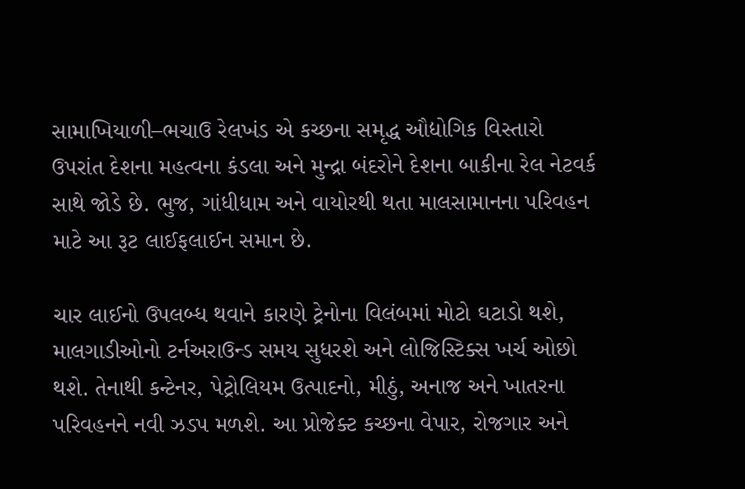સામાખિયાળી–ભચાઉ રેલખંડ એ કચ્છના સમૃદ્ધ ઔદ્યોગિક વિસ્તારો ઉપરાંત દેશના મહત્વના કંડલા અને મુન્દ્રા બંદરોને દેશના બાકીના રેલ નેટવર્ક સાથે જોડે છે. ભુજ, ગાંધીધામ અને વાયોરથી થતા માલસામાનના પરિવહન માટે આ રૂટ લાઈફલાઈન સમાન છે.

ચાર લાઈનો ઉપલબ્ધ થવાને કારણે ટ્રેનોના વિલંબમાં મોટો ઘટાડો થશે, માલગાડીઓનો ટર્નઅરાઉન્ડ સમય સુધરશે અને લોજિસ્ટિક્સ ખર્ચ ઓછો થશે. તેનાથી કન્ટેનર, પેટ્રોલિયમ ઉત્પાદનો, મીઠું, અનાજ અને ખાતરના પરિવહનને નવી ઝડપ મળશે. આ પ્રોજેક્ટ કચ્છના વેપાર, રોજગાર અને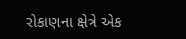રોકાણના ક્ષેત્રે એક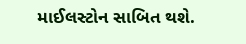માઈલસ્ટોન સાબિત થશે.